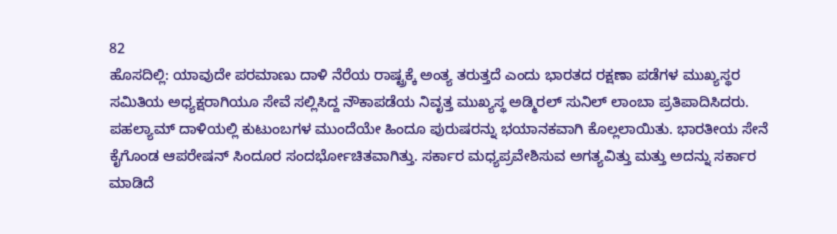82
ಹೊಸದಿಲ್ಲಿ: ಯಾವುದೇ ಪರಮಾಣು ದಾಳಿ ನೆರೆಯ ರಾಷ್ಟ್ರಕ್ಕೆ ಅಂತ್ಯ ತರುತ್ತದೆ ಎಂದು ಭಾರತದ ರಕ್ಷಣಾ ಪಡೆಗಳ ಮುಖ್ಯಸ್ಥರ ಸಮಿತಿಯ ಅಧ್ಯಕ್ಷರಾಗಿಯೂ ಸೇವೆ ಸಲ್ಲಿಸಿದ್ದ ನೌಕಾಪಡೆಯ ನಿವೃತ್ತ ಮುಖ್ಯಸ್ಥ ಅಡ್ಮಿರಲ್ ಸುನಿಲ್ ಲಾಂಬಾ ಪ್ರತಿಪಾದಿಸಿದರು.
ಪಹಲ್ಯಾಮ್ ದಾಳಿಯಲ್ಲಿ ಕುಟುಂಬಗಳ ಮುಂದೆಯೇ ಹಿಂದೂ ಪುರುಷರನ್ನು ಭಯಾನಕವಾಗಿ ಕೊಲ್ಲಲಾಯಿತು. ಭಾರತೀಯ ಸೇನೆ ಕೈಗೊಂಡ ಆಪರೇಷನ್ ಸಿಂದೂರ ಸಂದರ್ಭೋಚಿತವಾಗಿತ್ತು. ಸರ್ಕಾರ ಮಧ್ಯಪ್ರವೇಶಿಸುವ ಅಗತ್ಯವಿತ್ತು ಮತ್ತು ಅದನ್ನು ಸರ್ಕಾರ ಮಾಡಿದೆ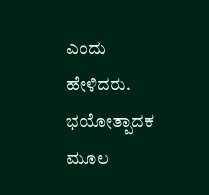ಎಂದು ಹೇಳಿದರು.
ಭಯೋತ್ಪಾದಕ ಮೂಲ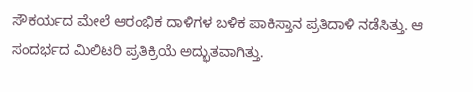ಸೌಕರ್ಯದ ಮೇಲೆ ಆರಂಭಿಕ ದಾಳಿಗಳ ಬಳಿಕ ಪಾಕಿಸ್ತಾನ ಪ್ರತಿದಾಳಿ ನಡೆಸಿತ್ತು. ಆ ಸಂದರ್ಭದ ಮಿಲಿಟರಿ ಪ್ರತಿಕ್ರಿಯೆ ಅದ್ಭುತವಾಗಿತ್ತು.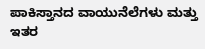ಪಾಕಿಸ್ತಾನದ ವಾಯುನೆಲೆಗಳು ಮತ್ತು ಇತರ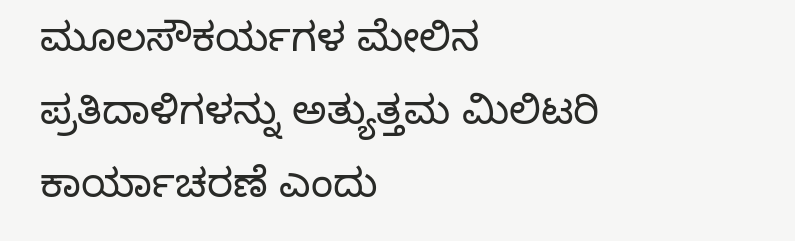ಮೂಲಸೌಕರ್ಯಗಳ ಮೇಲಿನ ಪ್ರತಿದಾಳಿಗಳನ್ನು ಅತ್ಯುತ್ತಮ ಮಿಲಿಟರಿ ಕಾರ್ಯಾಚರಣೆ ಎಂದು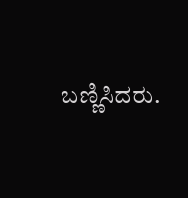ಬಣ್ಣಿಸಿದರು.